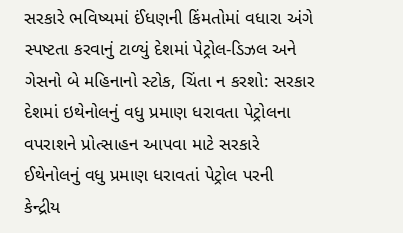સરકારે ભવિષ્યમાં ઈંધણની કિંમતોમાં વધારા અંગે સ્પષ્ટતા કરવાનું ટાળ્યું દેશમાં પેટ્રોલ-ડિઝલ અને ગેસનો બે મહિનાનો સ્ટોક, ચિંતા ન કરશો: સરકાર દેશમાં ઇથેનોલનું વધુ પ્રમાણ ધરાવતા પેટ્રોલના વપરાશને પ્રોત્સાહન આપવા માટે સરકારે ઈથેનોલનું વધુ પ્રમાણ ધરાવતાં પેટ્રોલ પરની કેન્દ્રીય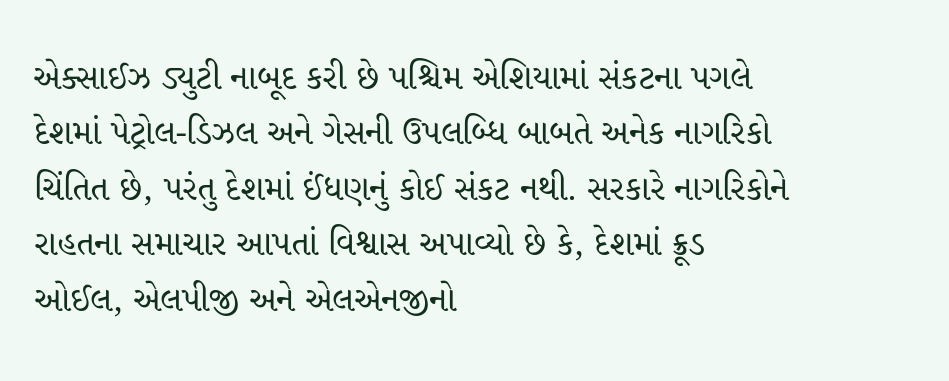એક્સાઈઝ ડ્યુટી નાબૂદ કરી છે પશ્ચિમ એશિયામાં સંકટના પગલે દેશમાં પેટ્રોલ-ડિઝલ અને ગેસની ઉપલબ્ધિ બાબતે અનેક નાગરિકો ચિંતિત છે, પરંતુ દેશમાં ઈંધણનું કોઈ સંકટ નથી. સરકારે નાગરિકોને રાહતના સમાચાર આપતાં વિશ્વાસ અપાવ્યો છે કે, દેશમાં ક્રૂડ ઓઈલ, એલપીજી અને એલએનજીનો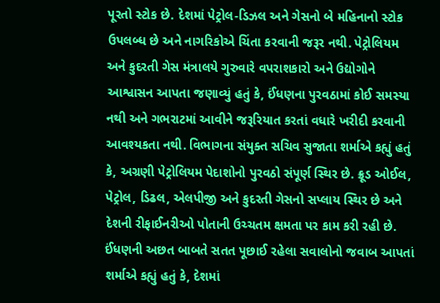પૂરતો સ્ટોક છે. દેશમાં પેટ્રોલ-ડિઝલ અને ગેસનો બે મહિનાનો સ્ટોક ઉપલબ્ધ છે અને નાગરિકોએ ચિંતા કરવાની જરૂર નથી. પેટ્રોલિયમ અને કુદરતી ગેસ મંત્રાલયે ગુરુવારે વપરાશકારો અને ઉદ્યોગોને આશ્વાસન આપતા જણાવ્યું હતું કે, ઈંધણના પુરવઠામાં કોઈ સમસ્યા નથી અને ગભરાટમાં આવીને જરૂરિયાત કરતાં વધારે ખરીદી કરવાની આવશ્યકતા નથી. વિભાગના સંયુક્ત સચિવ સુજાતા શર્માએ કહ્યું હતું કે, અગ્રણી પેટ્રોલિયમ પેદાશોનો પુરવઠો સંપૂર્ણ સ્થિર છે. ક્રૂડ ઓઈલ, પેટ્રોલ, ડિઢલ, એલપીજી અને કુદરતી ગેસનો સપ્લાય સ્થિર છે અને દેશની રીફાઈનરીઓ પોતાની ઉચ્ચતમ ક્ષમતા પર કામ કરી રહી છે. ઈંધણની અછત બાબતે સતત પૂછાઈ રહેલા સવાલોનો જવાબ આપતાં શર્માએ કહ્યું હતું કે, દેશમાં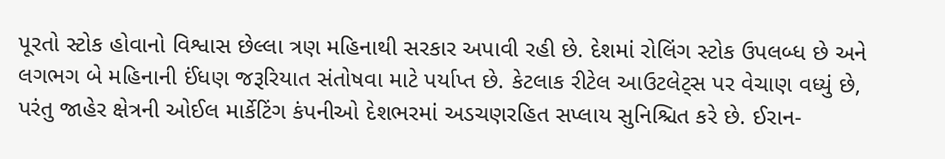પૂરતો સ્ટોક હોવાનો વિશ્વાસ છેલ્લા ત્રણ મહિનાથી સરકાર અપાવી રહી છે. દેશમાં રોલિંગ સ્ટોક ઉપલબ્ધ છે અને લગભગ બે મહિનાની ઈંધણ જરૂરિયાત સંતોષવા માટે પર્યાપ્ત છે. કેટલાક રીટેલ આઉટલેટ્સ પર વેચાણ વધ્યું છે, પરંતુ જાહેર ક્ષેત્રની ઓઈલ માર્કેટિંગ કંપનીઓ દેશભરમાં અડચણરહિત સપ્લાય સુનિશ્ચિત કરે છે. ઈરાન-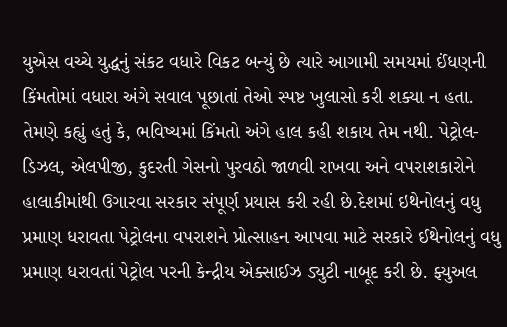યુએસ વચ્ચે યુદ્ધનું સંકટ વધારે વિકટ બન્યું છે ત્યારે આગામી સમયમાં ઈંધણની કિંમતોમાં વધારા અંગે સવાલ પૂછાતાં તેઓ સ્પષ્ટ ખુલાસો કરી શક્યા ન હતા. તેમણે કહ્યું હતું કે, ભવિષ્યમાં કિંમતો અંગે હાલ કહી શકાય તેમ નથી. પેટ્રોલ-ડિઝલ, એલપીજી, કુદરતી ગેસનો પુરવઠો જાળવી રાખવા અને વપરાશકારોને હાલાકીમાંથી ઉગારવા સરકાર સંપૂર્ણ પ્રયાસ કરી રહી છે.દેશમાં ઇથેનોલનું વધુ પ્રમાણ ધરાવતા પેટ્રોલના વપરાશને પ્રોત્સાહન આપવા માટે સરકારે ઈથેનોલનું વધુ પ્રમાણ ધરાવતાં પેટ્રોલ પરની કેન્દ્રીય એક્સાઈઝ ડ્યુટી નાબૂદ કરી છે. ફ્યુઅલ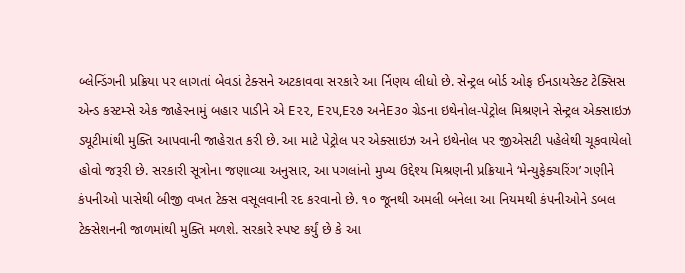બ્લેન્ડિંગની પ્રક્રિયા પર લાગતાં બેવડાં ટેક્સને અટકાવવા સરકારે આ ર્નિણય લીધો છે. સેન્ટ્રલ બોર્ડ ઓફ ઈનડાયરેક્ટ ટેક્સિસ એન્ડ કસ્ટમ્સે એક જાહેરનામું બહાર પાડીને એ E૨૨, E૨૫,E૨૭ અનેE૩૦ ગ્રેડના ઇથેનોલ-પેટ્રોલ મિશ્રણને સેન્ટ્રલ એક્સાઇઝ ડ્યૂટીમાંથી મુક્તિ આપવાની જાહેરાત કરી છે. આ માટે પેટ્રોલ પર એક્સાઇઝ અને ઇથેનોલ પર જીએસટી પહેલેથી ચૂકવાયેલો હોવો જરૂરી છે. સરકારી સૂત્રોના જણાવ્યા અનુસાર, આ પગલાંનો મુખ્ય ઉદ્દેશ્ય મિશ્રણની પ્રક્રિયાને ‘મેન્યુફેક્ચરિંગ’ ગણીને કંપનીઓ પાસેથી બીજી વખત ટેક્સ વસૂલવાની રદ કરવાનો છે. ૧૦ જૂનથી અમલી બનેલા આ નિયમથી કંપનીઓને ડબલ ટેક્સેશનની જાળમાંથી મુક્તિ મળશે. સરકારે સ્પષ્ટ કર્યું છે કે આ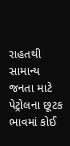રાહતથી સામાન્ય જનતા માટે પેટ્રોલના છૂટક ભાવમાં કોઈ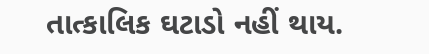તાત્કાલિક ઘટાડો નહીં થાય.